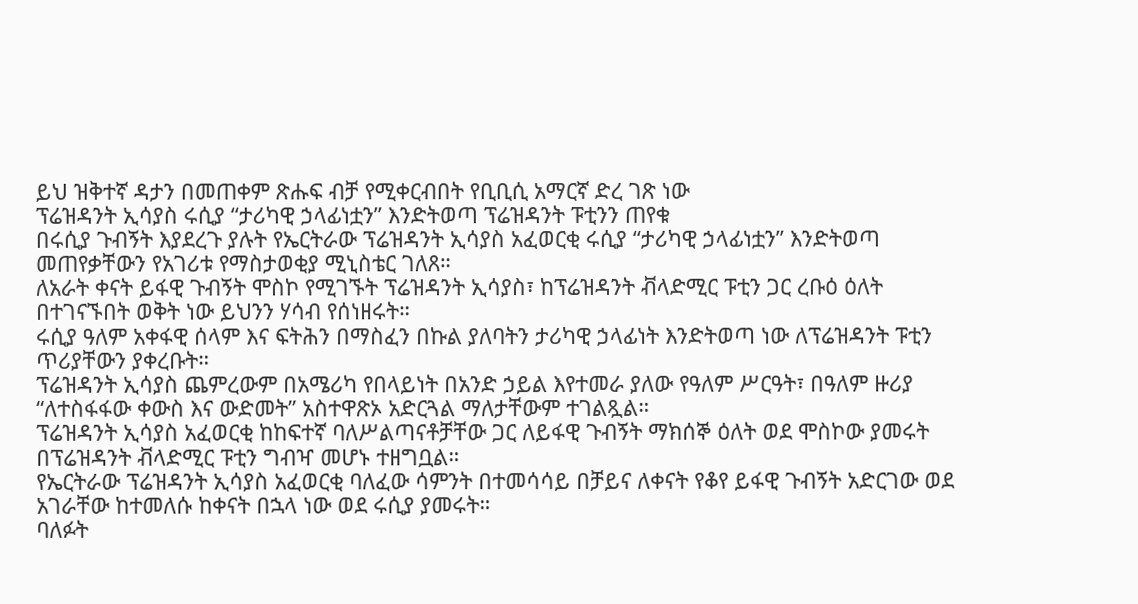ይህ ዝቅተኛ ዳታን በመጠቀም ጽሑፍ ብቻ የሚቀርብበት የቢቢሲ አማርኛ ድረ ገጽ ነው
ፕሬዝዳንት ኢሳያስ ሩሲያ “ታሪካዊ ኃላፊነቷን” እንድትወጣ ፕሬዝዳንት ፑቲንን ጠየቁ
በሩሲያ ጉብኝት እያደረጉ ያሉት የኤርትራው ፕሬዝዳንት ኢሳያስ አፈወርቂ ሩሲያ “ታሪካዊ ኃላፊነቷን” እንድትወጣ መጠየቃቸውን የአገሪቱ የማስታወቂያ ሚኒስቴር ገለጸ።
ለአራት ቀናት ይፋዊ ጉብኝት ሞስኮ የሚገኙት ፕሬዝዳንት ኢሳያስ፣ ከፕሬዝዳንት ቭላድሚር ፑቲን ጋር ረቡዕ ዕለት በተገናኙበት ወቅት ነው ይህንን ሃሳብ የሰነዘሩት።
ሩሲያ ዓለም አቀፋዊ ሰላም እና ፍትሕን በማስፈን በኩል ያለባትን ታሪካዊ ኃላፊነት እንድትወጣ ነው ለፕሬዝዳንት ፑቲን ጥሪያቸውን ያቀረቡት።
ፕሬዝዳንት ኢሳያስ ጨምረውም በአሜሪካ የበላይነት በአንድ ኃይል እየተመራ ያለው የዓለም ሥርዓት፣ በዓለም ዙሪያ “ለተስፋፋው ቀውስ እና ውድመት” አስተዋጽኦ አድርጓል ማለታቸውም ተገልጿል።
ፕሬዝዳንት ኢሳያስ አፈወርቂ ከከፍተኛ ባለሥልጣናቶቻቸው ጋር ለይፋዊ ጉብኝት ማክሰኞ ዕለት ወደ ሞስኮው ያመሩት በፕሬዝዳንት ቭላድሚር ፑቲን ግብዣ መሆኑ ተዘግቧል።
የኤርትራው ፕሬዝዳንት ኢሳያስ አፈወርቂ ባለፈው ሳምንት በተመሳሳይ በቻይና ለቀናት የቆየ ይፋዊ ጉብኝት አድርገው ወደ አገራቸው ከተመለሱ ከቀናት በኋላ ነው ወደ ሩሲያ ያመሩት።
ባለፉት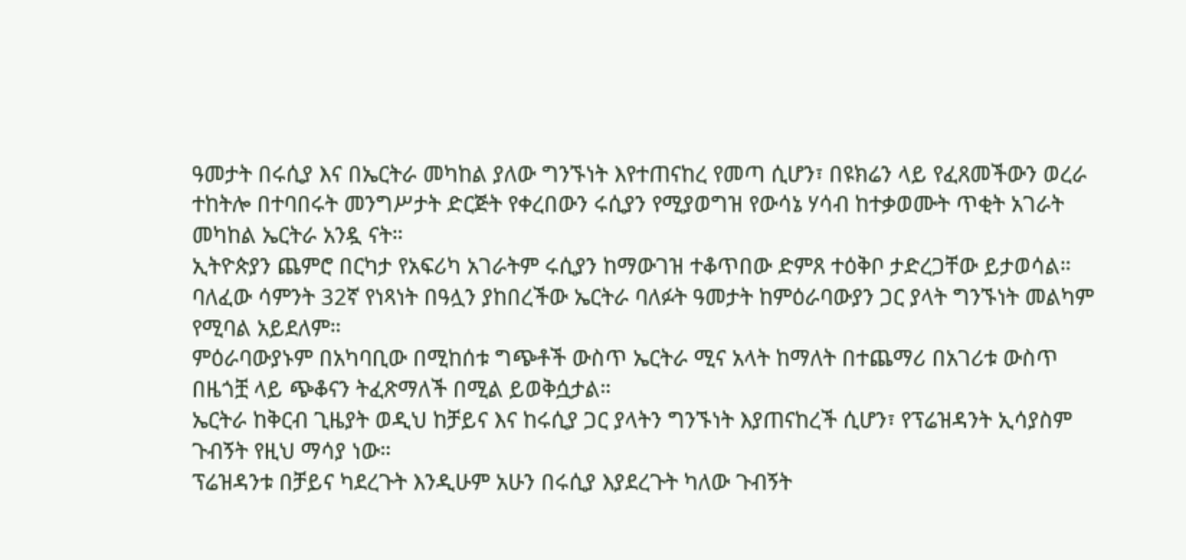ዓመታት በሩሲያ እና በኤርትራ መካከል ያለው ግንኙነት እየተጠናከረ የመጣ ሲሆን፣ በዩክሬን ላይ የፈጸመችውን ወረራ ተከትሎ በተባበሩት መንግሥታት ድርጅት የቀረበውን ሩሲያን የሚያወግዝ የውሳኔ ሃሳብ ከተቃወሙት ጥቂት አገራት መካከል ኤርትራ አንዷ ናት።
ኢትዮጵያን ጨምሮ በርካታ የአፍሪካ አገራትም ሩሲያን ከማውገዝ ተቆጥበው ድምጸ ተዕቅቦ ታድረጋቸው ይታወሳል።
ባለፈው ሳምንት 32ኛ የነጻነት በዓሏን ያከበረችው ኤርትራ ባለፉት ዓመታት ከምዕራባውያን ጋር ያላት ግንኙነት መልካም የሚባል አይደለም።
ምዕራባውያኑም በአካባቢው በሚከሰቱ ግጭቶች ውስጥ ኤርትራ ሚና አላት ከማለት በተጨማሪ በአገሪቱ ውስጥ በዜጎቿ ላይ ጭቆናን ትፈጽማለች በሚል ይወቅሷታል።
ኤርትራ ከቅርብ ጊዜያት ወዲህ ከቻይና እና ከሩሲያ ጋር ያላትን ግንኙነት እያጠናከረች ሲሆን፣ የፕሬዝዳንት ኢሳያስም ጉብኝት የዚህ ማሳያ ነው።
ፕሬዝዳንቱ በቻይና ካደረጉት እንዲሁም አሁን በሩሲያ እያደረጉት ካለው ጉብኝት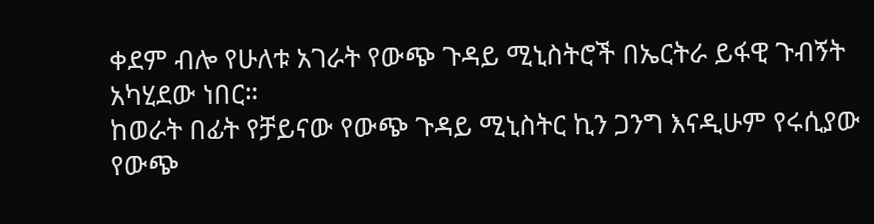ቀደም ብሎ የሁለቱ አገራት የውጭ ጉዳይ ሚኒስትሮች በኤርትራ ይፋዊ ጉብኝት አካሂደው ነበር።
ከወራት በፊት የቻይናው የውጭ ጉዳይ ሚኒስትር ኪን ጋንግ እናዲሁም የሩሲያው የውጭ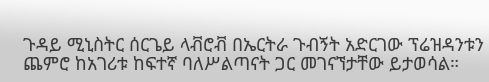ጉዳይ ሚኒስትር ሰርጌይ ላቭሮቭ በኤርትራ ጉብኝት አድርገው ፕሬዝዳንቱን ጨምሮ ከአገሪቱ ከፍተኛ ባለሥልጣናት ጋር መገናኘታቸው ይታወሳል።